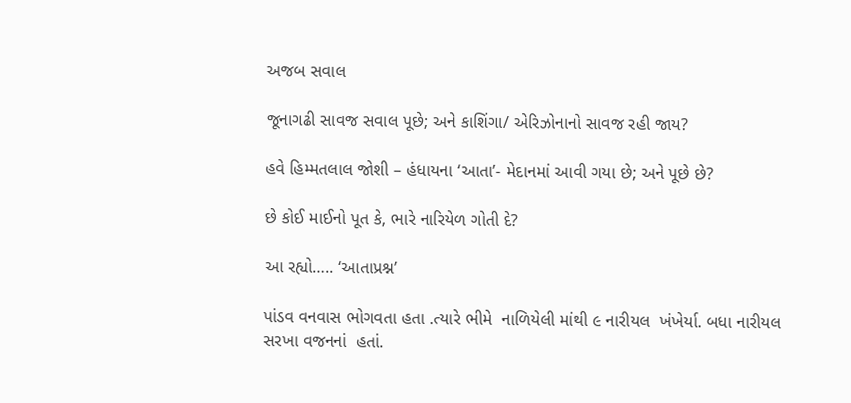અજબ સવાલ

જૂનાગઢી સાવજ સવાલ પૂછે; અને કાશિંગા/ એરિઝોનાનો સાવજ રહી જાય?

હવે હિમ્મતલાલ જોશી – હંધાયના ‘આતા’- મેદાનમાં આવી ગયા છે; અને પૂછે છે?

છે કોઈ માઈનો પૂત કે, ભારે નારિયેળ ગોતી દે?

આ રહ્યો….. ‘આતાપ્રશ્ન’

પાંડવ વનવાસ ભોગવતા હતા .ત્યારે ભીમે  નાળિયેલી માંથી ૯ નારીયલ  ખંખેર્યા. બધા નારીયલ સરખા વજનનાં  હતાં.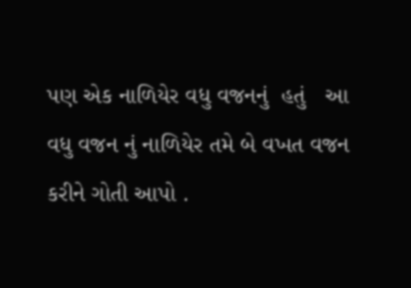પણ એક નાળિયેર વધુ વજનનું  હતું   આ વધુ વજન નું નાળિયેર તમે બે વખત વજન કરીને ગોતી આપો .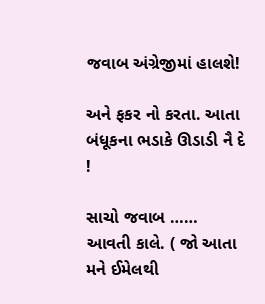જવાબ અંગ્રેજીમાં હાલશે!

અને ફકર નો કરતા. આતા બંધૂકના ભડાકે ઊડાડી નૈ દે !

સાચો જવાબ ……  આવતી કાલે. ( જો આતા મને ઈમેલથી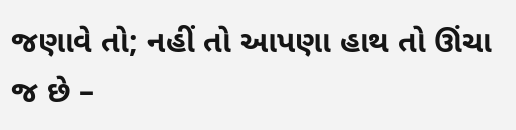જણાવે તો; નહીં તો આપણા હાથ તો ઊંચા જ છે –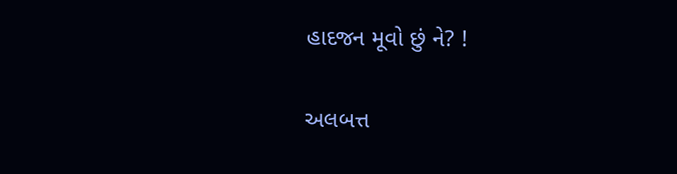હાદજન મૂવો છું ને? !

અલબત્ત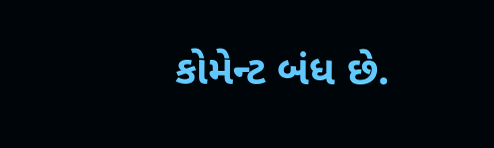કોમેન્ટ બંધ છે.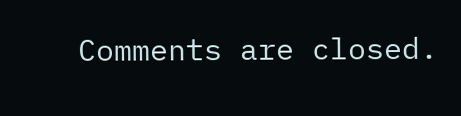Comments are closed.